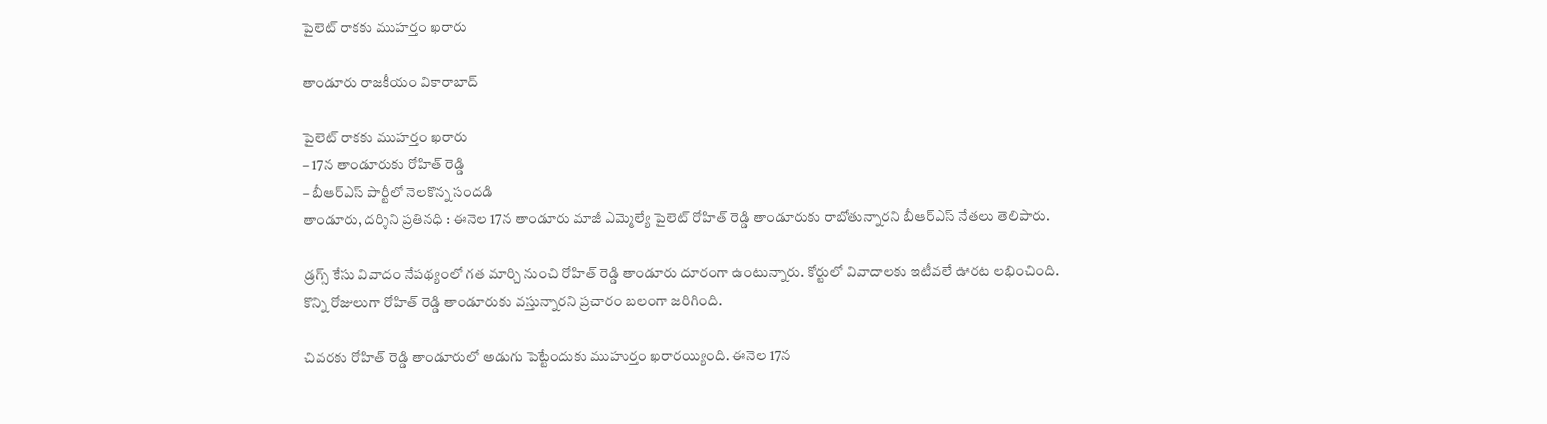పైలెట్ రాకకు ముహర్తం ఖరారు

తాండూరు రాజకీయం వికారాబాద్

పైలెట్ రాకకు ముహర్తం ఖరారు
– 17న తాండూరుకు రోహిత్ రెడ్డి
– బీఆర్ఎస్ పార్టీలో నెలకొన్న సందడి
తాండూరు, దర్శిని ప్రతినధి : ఈనెల 17న తాండూరు మాజీ ఎమ్మెల్యే పైలెట్ రోహిత్ రెడ్డి తాండూరుకు రాబోతున్నారని బీఆర్ఎస్ నేతలు తెలిపారు.

డ్రగ్స్‌ కేసు వివాదం నేపథ్యంలో గత మార్చి నుంచి రోహిత్ రెడ్డి తాండూరు దూరంగా ఉంటున్నారు. కోర్టులో వివాదాలకు ఇటీవలే ఊరట లభించింది. కొన్ని రోజులుగా రోహిత్ రెడ్డి తాండూరుకు వస్తున్నారని ప్రచారం బలంగా జరిగింది.

చివరకు రోహిత్ రెడ్డి తాండూరులో అడుగు పెట్టేందుకు ముహుర్తం ఖరారయ్యింది. ఈనెల 17న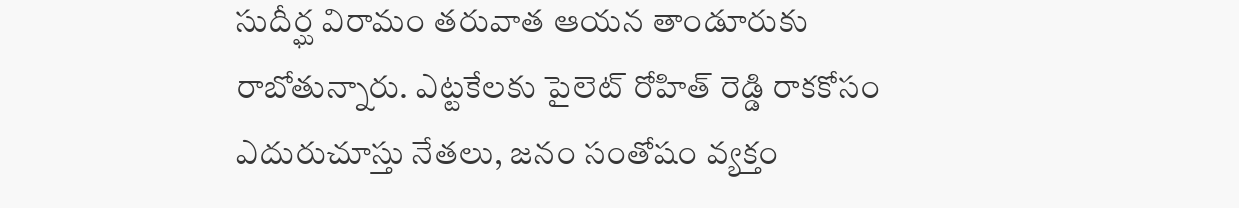సుదీర్ఘ విరామం తరువాత ఆయన తాండూరుకు రాబోతున్నారు. ఎట్టకేలకు పైలెట్ రోహిత్ రెడ్డి రాకకోసం ఎదురుచూస్తు నేతలు, జనం సంతోషం వ్యక్తం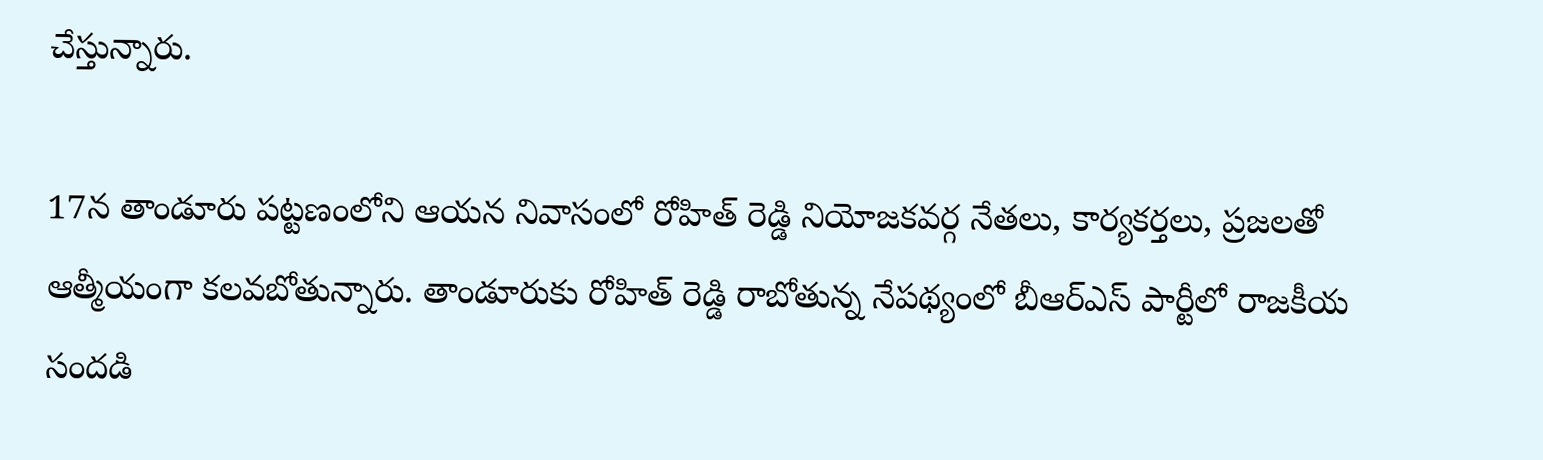చేస్తున్నారు.

17న తాండూరు పట్టణంలోని ఆయన నివాసంలో రోహిత్ రెడ్డి నియోజకవర్గ నేతలు, కార్యకర్తలు, ప్రజలతో ఆత్మీయంగా కలవబోతున్నారు. తాండూరుకు రోహిత్ రెడ్డి రాబోతున్న నేపథ్యంలో బీఆర్ఎస్ పార్టీలో రాజకీయ సందడి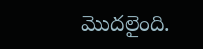మొదలైంది.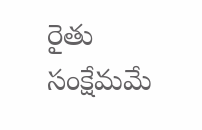రైతు సంక్షేమమే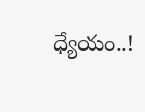ధ్యేయం..!